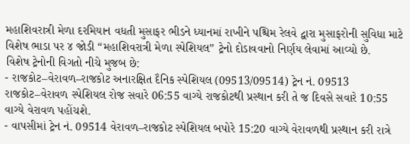મહાશિવરાત્રી મેળા દરમિયાન વધતી મુસાફર ભીડને ધ્યાનમાં રાખીને પશ્ચિમ રેલવે દ્વારા મુસાફરોની સુવિધા માટે વિશેષ ભાડા પર ૪ જોડી “મહાશિવરાત્રી મેળા સ્પેશિયલ” ટ્રેનો દોડાવવાનો નિર્ણય લેવામાં આવ્યો છે.
વિશેષ ટ્રેનોની વિગતો નીચે મુજબ છે:
- રાજકોટ–વેરાવળ–રાજકોટ અનારક્ષિત દૈનિક સ્પેશિયલ (09513/09514) ટ્રેન નં. 09513 રાજકોટ–વેરાવળ સ્પેશિયલ રોજ સવારે 06:55 વાગ્યે રાજકોટથી પ્રસ્થાન કરી તે જ દિવસે સવારે 10:55 વાગ્યે વેરાવળ પહોંચશે.
- વાપસીમાં ટ્રેન નં. 09514 વેરાવળ–રાજકોટ સ્પેશિયલ બપોરે 15:20 વાગ્યે વેરાવળથી પ્રસ્થાન કરી રાત્રે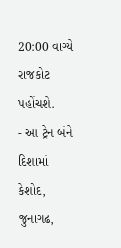20:00 વાગ્યે રાજકોટ પહોંચશે.
- આ ટ્રેન બંને દિશામાં કેશોદ, જુનાગઢ,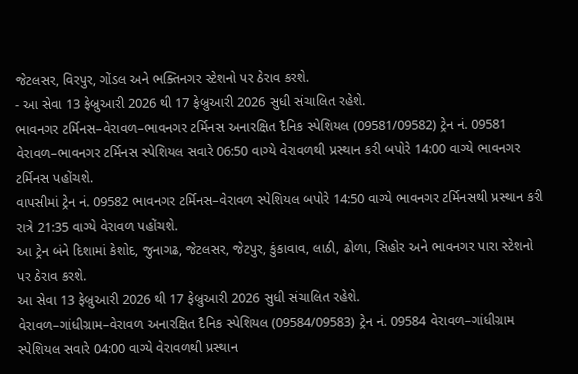જેટલસર, વિરપુર, ગોંડલ અને ભક્તિનગર સ્ટેશનો પર ઠેરાવ કરશે.
- આ સેવા 13 ફેબ્રુઆરી 2026 થી 17 ફેબ્રુઆરી 2026 સુધી સંચાલિત રહેશે.
ભાવનગર ટર્મિનસ–વેરાવળ–ભાવનગર ટર્મિનસ અનારક્ષિત દૈનિક સ્પેશિયલ (09581/09582) ટ્રેન નં. 09581 વેરાવળ–ભાવનગર ટર્મિનસ સ્પેશિયલ સવારે 06:50 વાગ્યે વેરાવળથી પ્રસ્થાન કરી બપોરે 14:00 વાગ્યે ભાવનગર ટર્મિનસ પહોંચશે.
વાપસીમાં ટ્રેન નં. 09582 ભાવનગર ટર્મિનસ–વેરાવળ સ્પેશિયલ બપોરે 14:50 વાગ્યે ભાવનગર ટર્મિનસથી પ્રસ્થાન કરી રાત્રે 21:35 વાગ્યે વેરાવળ પહોંચશે.
આ ટ્રેન બંને દિશામાં કેશોદ, જુનાગઢ, જેટલસર, જેટપુર, કુંકાવાવ, લાઠી, ઢોળા, સિહોર અને ભાવનગર પારા સ્ટેશનો પર ઠેરાવ કરશે.
આ સેવા 13 ફેબ્રુઆરી 2026 થી 17 ફેબ્રુઆરી 2026 સુધી સંચાલિત રહેશે.
વેરાવળ–ગાંધીગ્રામ–વેરાવળ અનારક્ષિત દૈનિક સ્પેશિયલ (09584/09583) ટ્રેન નં. 09584 વેરાવળ–ગાંધીગ્રામ સ્પેશિયલ સવારે 04:00 વાગ્યે વેરાવળથી પ્રસ્થાન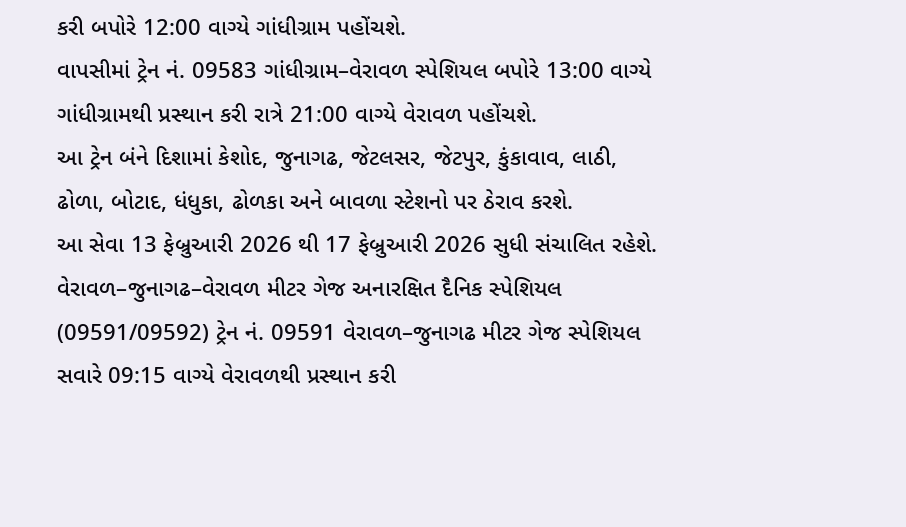કરી બપોરે 12:00 વાગ્યે ગાંધીગ્રામ પહોંચશે.
વાપસીમાં ટ્રેન નં. 09583 ગાંધીગ્રામ–વેરાવળ સ્પેશિયલ બપોરે 13:00 વાગ્યે ગાંધીગ્રામથી પ્રસ્થાન કરી રાત્રે 21:00 વાગ્યે વેરાવળ પહોંચશે.
આ ટ્રેન બંને દિશામાં કેશોદ, જુનાગઢ, જેટલસર, જેટપુર, કુંકાવાવ, લાઠી, ઢોળા, બોટાદ, ધંધુકા, ઢોળકા અને બાવળા સ્ટેશનો પર ઠેરાવ કરશે.
આ સેવા 13 ફેબ્રુઆરી 2026 થી 17 ફેબ્રુઆરી 2026 સુધી સંચાલિત રહેશે.
વેરાવળ–જુનાગઢ–વેરાવળ મીટર ગેજ અનારક્ષિત દૈનિક સ્પેશિયલ (09591/09592) ટ્રેન નં. 09591 વેરાવળ–જુનાગઢ મીટર ગેજ સ્પેશિયલ સવારે 09:15 વાગ્યે વેરાવળથી પ્રસ્થાન કરી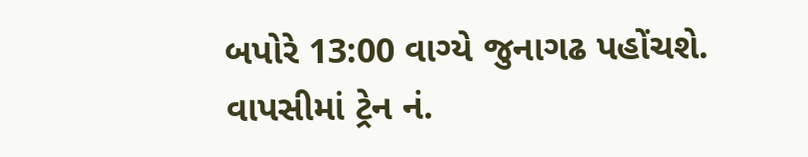બપોરે 13:00 વાગ્યે જુનાગઢ પહોંચશે.
વાપસીમાં ટ્રેન નં.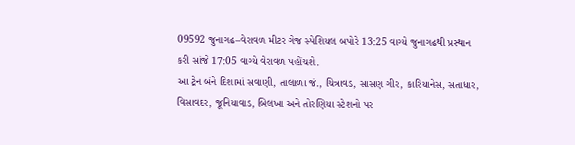09592 જુનાગઢ–વેરાવળ મીટર ગેજ સ્પેશિયલ બપોરે 13:25 વાગ્યે જુનાગઢથી પ્રસ્થાન કરી સાંજે 17:05 વાગ્યે વેરાવળ પહોંચશે.
આ ટ્રેન બંને દિશામાં સવાણી, તાલાળા જં., ચિત્રાવડ, સાસણ ગીર, કારિયાનેસ, સતાધાર, વિસાવદર, જૂનિયાવાડ, બિલખા અને તોરણિયા સ્ટેશનો પર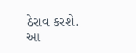ઠેરાવ કરશે.
આ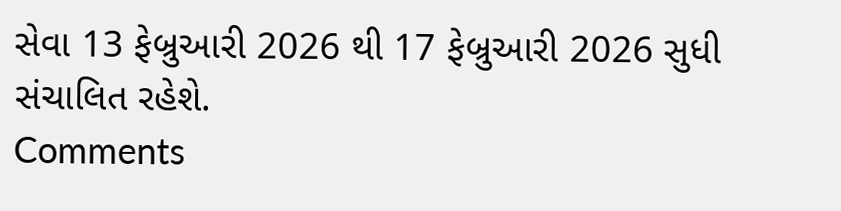સેવા 13 ફેબ્રુઆરી 2026 થી 17 ફેબ્રુઆરી 2026 સુધી સંચાલિત રહેશે.
Comments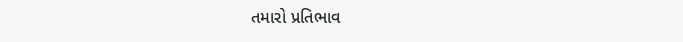તમારો પ્રતિભાવ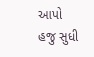આપો
હજુ સુધી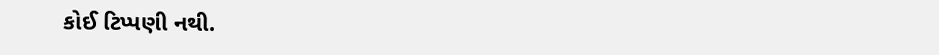કોઈ ટિપ્પણી નથી.